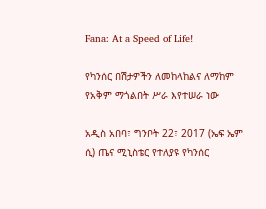Fana: At a Speed of Life!

የካንሰር በሽታዎችን ለመከላከልና ለማከም የአቅም ማጎልበት ሥራ እየተሠራ ነው

አዲስ አበባ፣ ግንቦት 22፣ 2017 (ኤፍ ኤም ሲ) ጤና ሚኒስቴር የተለያዩ የካንሰር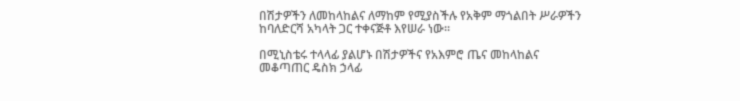በሽታዎችን ለመከላከልና ለማከም የሚያስችሉ የአቅም ማጎልበት ሥራዎችን ከባለድርሻ አካላት ጋር ተቀናጅቶ እየሠራ ነው፡፡

በሚኒስቴሩ ተላላፊ ያልሆኑ በሽታዎችና የአእምሮ ጤና መከላከልና መቆጣጠር ዴስክ ኃላፊ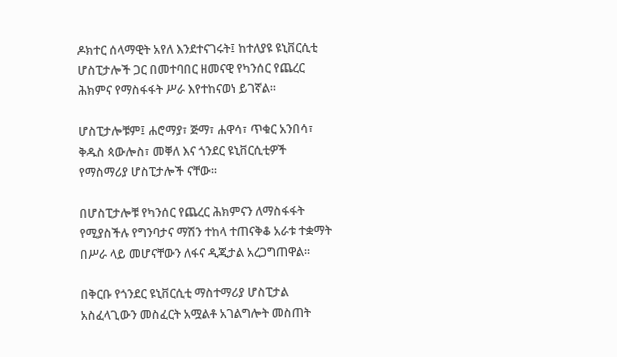ዶክተር ሰላማዊት አየለ እንደተናገሩት፤ ከተለያዩ ዩኒቨርሲቲ ሆስፒታሎች ጋር በመተባበር ዘመናዊ የካንሰር የጨረር ሕክምና የማስፋፋት ሥራ እየተከናወነ ይገኛል።

ሆስፒታሎቹም፤ ሐሮማያ፣ ጅማ፣ ሐዋሳ፣ ጥቁር አንበሳ፣ ቅዱስ ጳውሎስ፣ መቐለ እና ጎንደር ዩኒቨርሲቲዎች የማስማሪያ ሆስፒታሎች ናቸው፡፡

በሆስፒታሎቹ የካንሰር የጨረር ሕክምናን ለማስፋፋት የሚያስችሉ የግንባታና ማሽን ተከላ ተጠናቅቆ አራቱ ተቋማት በሥራ ላይ መሆናቸውን ለፋና ዲጂታል አረጋግጠዋል፡፡

በቅርቡ የጎንደር ዩኒቨርሲቲ ማስተማሪያ ሆስፒታል አስፈላጊውን መስፈርት አሟልቶ አገልግሎት መስጠት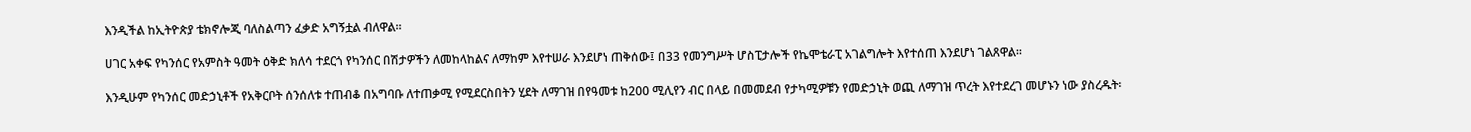እንዲችል ከኢትዮጵያ ቴክኖሎጂ ባለስልጣን ፈቃድ አግኝቷል ብለዋል፡፡

ሀገር አቀፍ የካንሰር የአምስት ዓመት ዕቅድ ክለሳ ተደርጎ የካንሰር በሽታዎችን ለመከላከልና ለማከም እየተሠራ እንደሆነ ጠቅሰው፤ በ33 የመንግሥት ሆስፒታሎች የኬሞቴራፒ አገልግሎት እየተሰጠ እንደሆነ ገልጸዋል፡፡

እንዲሁም የካንሰር መድኃኒቶች የአቅርቦት ሰንሰለቱ ተጠብቆ በአግባቡ ለተጠቃሚ የሚደርስበትን ሂደት ለማገዝ በየዓመቱ ከ200 ሚሊየን ብር በላይ በመመደብ የታካሚዎቹን የመድኃኒት ወጪ ለማገዝ ጥረት እየተደረገ መሆኑን ነው ያስረዱት፡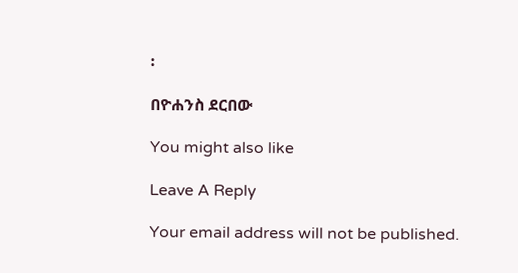፡

በዮሐንስ ደርበው

You might also like

Leave A Reply

Your email address will not be published.